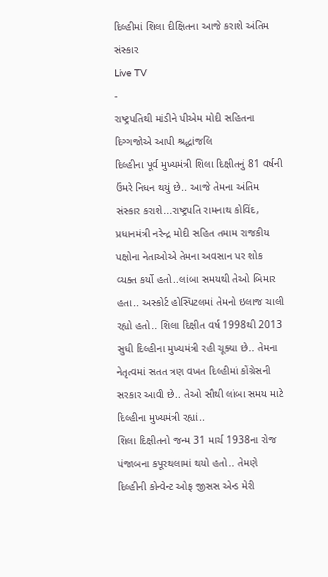દિલ્હીમાં શિલા દીક્ષિતના આજે કરાશે અંતિમ સંસ્કાર
Live TV
-
રાષ્ટ્રપતિથી માંડીને પીએમ મોદી સહિતના દિગ્ગજોએ આપી શ્રદ્ધાંજલિ
દિલ્હીના પૂર્વ મુખ્યમંત્રી શિલા દિક્ષીતનું 81 વર્ષની ઉંમરે નિધન થયું છે.. આજે તેમના અંતિમ સંસ્કાર કરાશે...રાષ્ટ્રપતિ રામનાથ કોવિંદ, પ્રધાનમંત્રી નરેન્દ્ર મોદી સહિત તમામ રાજકીય પક્ષોના નેતાઓએ તેમના અવસાન પર શોક વ્યક્ત કર્યો હતો..લાંબા સમયથી તેઓ બિમાર હતા.. અસ્કોર્ટ હોસ્પિટલમાં તેમનો ઇલાજ ચાલી રહ્યો હતો.. શિલા દિક્ષીત વર્ષ 1998થી 2013 સુધી દિલ્હીના મુખ્યમંત્રી રહી ચૂક્યા છે.. તેમના નેતૃત્વમાં સતત ત્રણ વખત દિલ્હીમાં કોંગ્રેસની સરકાર આવી છે.. તેઓ સૌથી લાંબા સમય માટે દિલ્હીના મુખ્યમંત્રી રહ્યાં..
શિલા દિક્ષીતનો જન્મ 31 માર્ચ 1938ના રોજ પંજાબના કપૂરથલામાં થયો હતો.. તેમણે દિલ્હીની કોન્વેન્ટ ઓફ જીસસ એન્ડ મેરી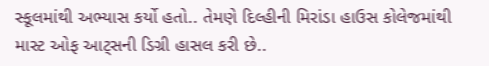સ્કૂલમાંથી અભ્યાસ કર્યો હતો.. તેમણે દિલ્હીની મિરાંડા હાઉસ કોલેજમાંથી માસ્ટ ઓફ આટ્સની ડિગ્રી હાસલ કરી છે..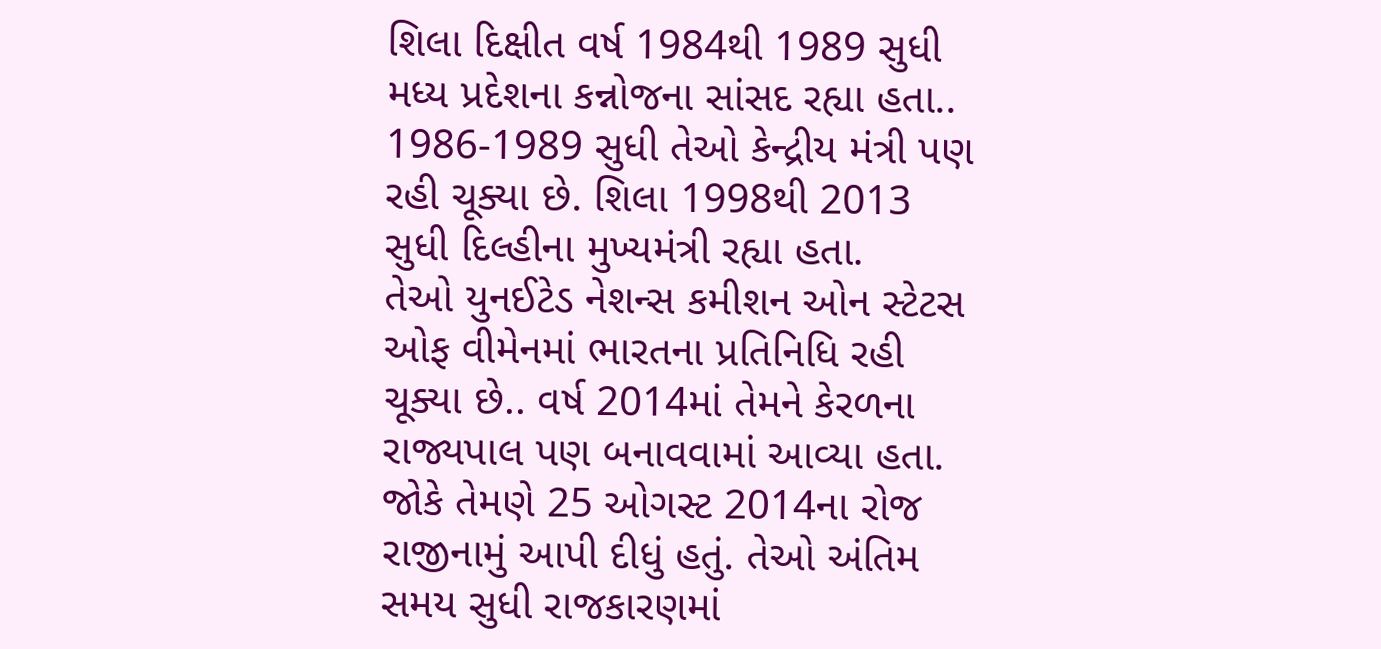શિલા દિક્ષીત વર્ષ 1984થી 1989 સુધી મધ્ય પ્રદેશના કન્નોજના સાંસદ રહ્યા હતા.. 1986-1989 સુધી તેઓ કેન્દ્રીય મંત્રી પણ રહી ચૂક્યા છે. શિલા 1998થી 2013 સુધી દિલ્હીના મુખ્યમંત્રી રહ્યા હતા.
તેઓ યુનઈટેડ નેશન્સ કમીશન ઓન સ્ટેટસ ઓફ વીમેનમાં ભારતના પ્રતિનિધિ રહી ચૂક્યા છે.. વર્ષ 2014માં તેમને કેરળના રાજ્યપાલ પણ બનાવવામાં આવ્યા હતા. જોકે તેમણે 25 ઓગસ્ટ 2014ના રોજ રાજીનામું આપી દીધું હતું. તેઓ અંતિમ સમય સુધી રાજકારણમાં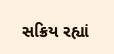સક્રિય રહ્યાં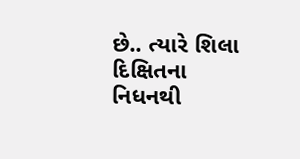છે.. ત્યારે શિલા દિક્ષિતના નિધનથી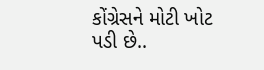કોંગ્રેસને મોટી ખોટ પડી છે..